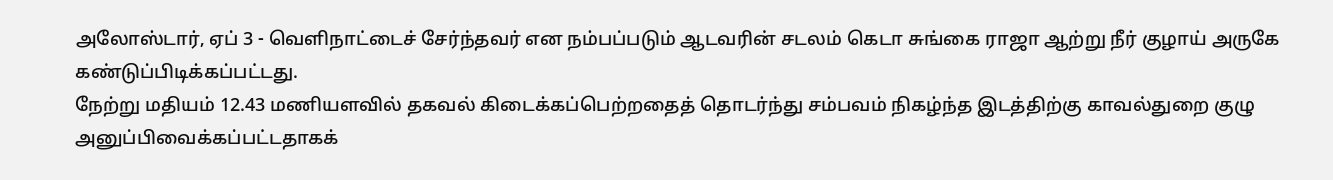அலோஸ்டார், ஏப் 3 - வெளிநாட்டைச் சேர்ந்தவர் என நம்பப்படும் ஆடவரின் சடலம் கெடா சுங்கை ராஜா ஆற்று நீர் குழாய் அருகே கண்டுப்பிடிக்கப்பட்டது.
நேற்று மதியம் 12.43 மணியளவில் தகவல் கிடைக்கப்பெற்றதைத் தொடர்ந்து சம்பவம் நிகழ்ந்த இடத்திற்கு காவல்துறை குழு அனுப்பிவைக்கப்பட்டதாகக்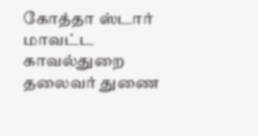கோத்தா ஸ்டார் மாவட்ட காவல்துறை தலைவர் துணை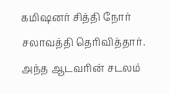கமிஷனர் சித்தி நோர் சலாவத்தி தெரிவித்தார்.
அந்த ஆடவரின் சடலம்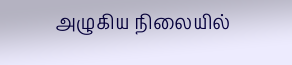அழுகிய நிலையில்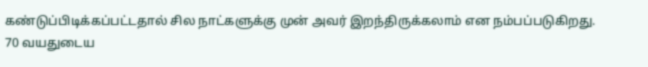கண்டுப்பிடிக்கப்பட்டதால் சில நாட்களுக்கு முன் அவர் இறந்திருக்கலாம் என நம்பப்படுகிறது.
70 வயதுடைய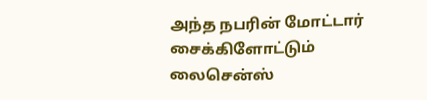அந்த நபரின் மோட்டார் சைக்கிளோட்டும் லைசென்ஸ்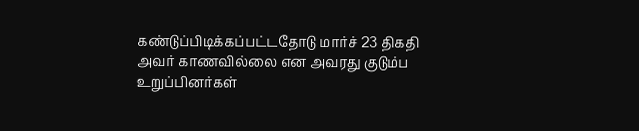கண்டுப்பிடிக்கப்பட்டதோடு மார்ச் 23 திகதி அவர் காணவில்லை என அவரது குடும்ப உறுப்பினர்கள்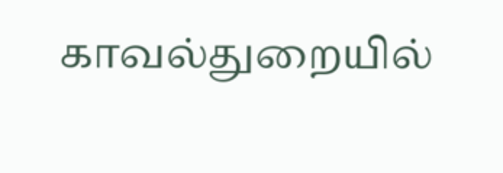காவல்துறையில்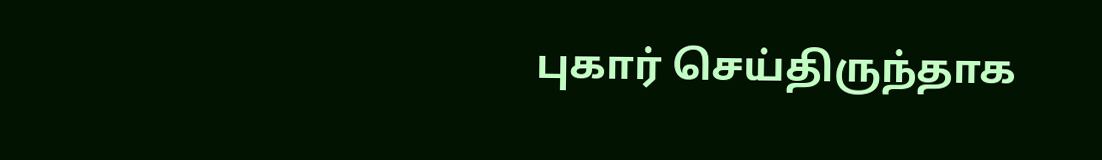புகார் செய்திருந்தாக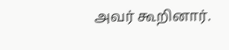அவர் கூறினார்.